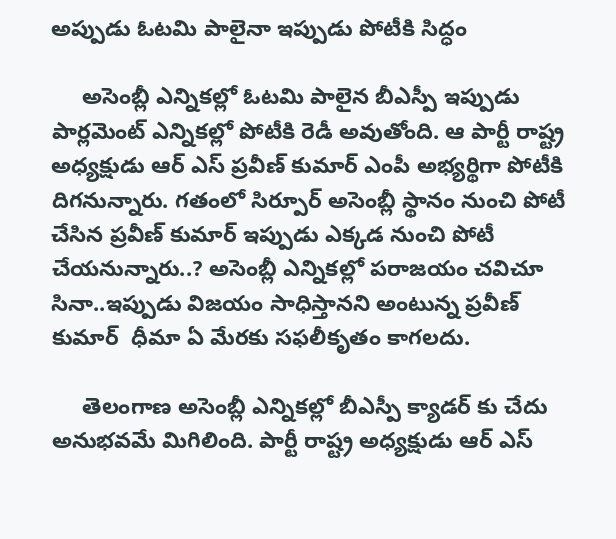అప్పుడు ఓటమి పాలైనా ఇప్పుడు పోటీకి సిద్ధం

     అసెంబ్లీ ఎన్నికల్లో ఓటమి పాలైన బీఎస్పీ ఇప్పుడు పార్లమెంట్ ఎన్నికల్లో పోటీకి రెడీ అవుతోంది. ఆ పార్టీ రాష్ట్ర అధ్యక్షుడు ఆర్ ఎస్ ప్రవీణ్ కుమార్ ఎంపీ అభ్యర్థిగా పోటీకి దిగనున్నారు. గతంలో సిర్పూర్ అసెంబ్లీ స్థానం నుంచి పోటీ చేసిన ప్రవీణ్ కుమార్ ఇప్పుడు ఎక్కడ నుంచి పోటీ చేయనున్నారు..? అసెంబ్లీ ఎన్నికల్లో పరాజయం చవిచూ సినా..ఇప్పుడు విజయం సాధిస్తానని అంటున్న ప్రవీణ్ కుమార్  ధీమా ఏ మేరకు సఫలీకృతం కాగలదు.

     తెలంగాణ అసెంబ్లీ ఎన్నికల్లో బీఎస్పీ క్యాడర్ కు చేదు అనుభవమే మిగిలింది. పార్టీ రాష్ట్ర అధ్యక్షుడు ఆర్ ఎస్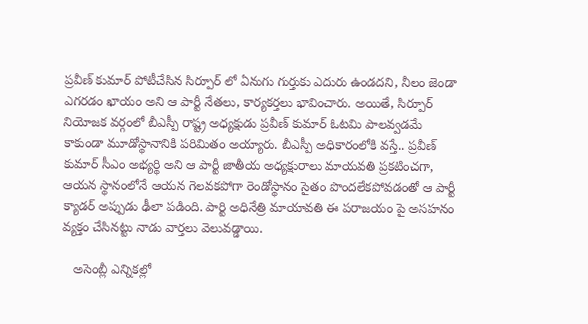ప్రవీణ్ కుమార్ పోటీచేసిన సిర్పూర్ లో ఏనుగు గుర్తుకు ఎదురు ఉండదని, నీలం జెండా ఎగరడం ఖాయం అని ఆ పార్టీ నేతలు, కార్యకర్తలు భావించారు. అయితే, సిర్పూర్ నియోజక వర్గంలో బీఎస్పీ రాష్ట్ర అధ్యక్షుడు ప్రవీణ్ కుమార్ ఓటమి పాలవ్వడమే కాకుండా మూడోస్థానానికి పరిమితం అయ్యారు. బీఎస్పీ అధికారంలోకి వస్తే.. ప్రవీణ్ కుమార్ సీఎం అభ్యర్థి అని ఆ పార్టీ జాతీయ అధ్యక్షురాలు మాయవతి ప్రకటించగా, ఆయన స్థానంలోనే ఆయన గెలవకపోగా రెండోస్థానం సైతం పొందలేకపోవడంతో ఆ పార్టీ క్యాడర్ అప్పుడు ఢీలా పడింది. పార్టి అధినేత్రి మాయావతి ఈ పరాజయం పై అసహనం వ్యక్తం చేసినట్టు నాడు వార్తలు వెలువడ్డాయి.

   అసెంబ్లీ ఎన్నికల్లో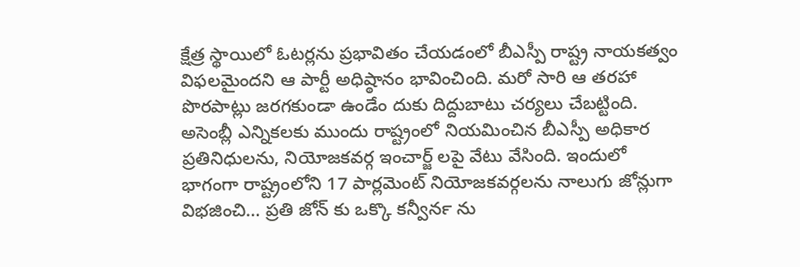క్షేత్ర స్థాయిలో ఓటర్లను ప్రభావితం చేయడంలో బీఎస్పీ రాష్ట్ర నాయకత్వం విఫలమైందని ఆ పార్టీ అధిష్ఠానం భావించింది. మరో సారి ఆ తరహా పొరపాట్లు జరగకుండా ఉండేం దుకు దిద్దుబాటు చర్యలు చేబట్టింది. అసెంబ్లీ ఎన్నికలకు ముందు రాష్ట్రంలో నియమించిన బీఎస్పీ అధికార ప్రతినిధులను, నియోజకవర్గ ఇంచార్జ్ లపై వేటు వేసింది. ఇందులో భాగంగా రాష్ట్రంలోని 17 పార్లమెంట్‍ నియోజకవర్గలను నాలుగు జోన్లుగా విభజించి… ప్రతి జోన్‍ కు ఒక్కొ కన్వీనర్‍ ను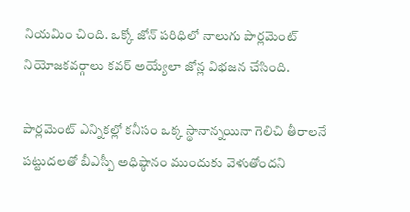నియమిం చింది. ఒక్కో జోన్ పరిధిలో నాలుగు పార్లమెంట్ నియోజకవర్గాలు కవర్ అయ్యేలా జోన్ల విభజన చేసింది.

పార్లమెంట్ ఎన్నికల్లో కనీసం ఒక్క స్థానాన్నయినా గెలిచి తీరాలనే పట్టుదలతో బీఎస్పీ అధిష్ఠానం ముందుకు వెళుతోందని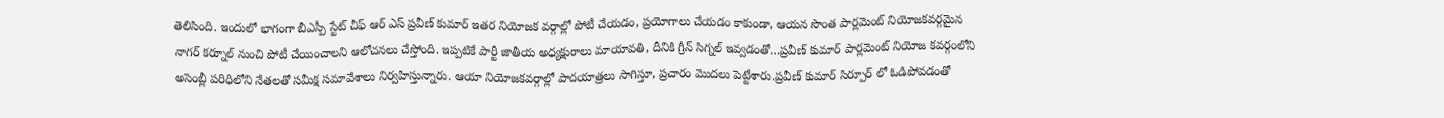తెలిసింది. ఇందులో భాగంగా బీఎస్పీ స్టేట్ చీఫ్ ఆర్ ఎస్ ప్రవీణ్ కుమార్ ఇతర నియోజక వర్గాల్లో పోటీ చేయడం, ప్రయోగాలు చేయడం కాకుండా, ఆయన సొంత పార్లమెంట్ నియోజకవర్గమైన నాగర్ కర్నూల్ నుంచి పోటీ చేయించాలని ఆలోచనలు చేస్తోంది. ఇప్పటికే పార్టీ జాతీయ అధ్యక్షురాలు మాయావతి, దీనికి గ్రీన్ సిగ్నల్ ఇవ్వడంతో…ప్రవీణ్ కుమార్ పార్లమెంట్ నియోజ కవర్గంలోని అసెంబ్లీ పరిధిలోని నేతలతో సమీక్ష సమావేశాలు నిర్వహిస్తున్నారు. ఆయా నియోజకవర్గాల్లో పాదయాత్రలు సాగిస్తూ, ప్రచారం మొదలు పెట్టేశారు.ప్రవీణ్ కుమార్ సిర్పూర్ లో ఓడిపోవడంతో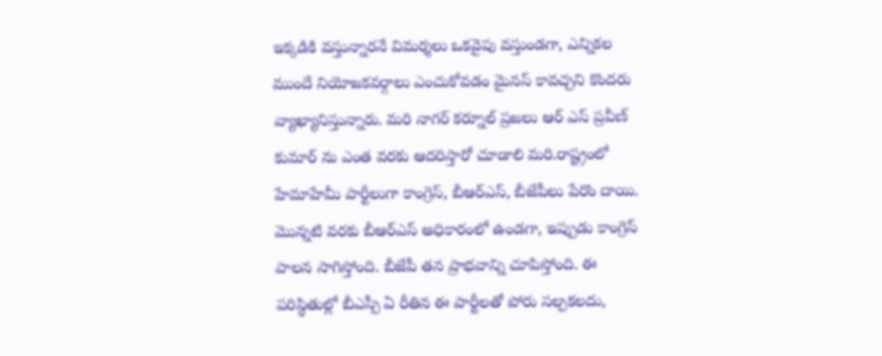ఇక్కడికి వస్తున్నారనే విమర్శలు ఒకవైపు వస్తుండగా, ఎన్నికల ముందే నియోజకవర్గాలు ఎంచుకోవడం మైనస్ కావచ్చని కొందరు వ్యాఖ్యానిస్తున్నారు. మరి నాగర్ కర్నూల్ ప్రజలు ఆర్ ఎస్ ప్రవీణ్ కుమార్ ను ఎంత వరకు ఆదరిస్తారో చూడాలి మరి.రాష్ట్రంలో హేమాహేమీ పార్టీలుగా కాంగ్రెస్, బీఆర్ఎస్, బీజేపీలు పేరొం దాయి. మొన్నటి వరకు బీఆర్ఎస్ అధికారంలో ఉండగా, ఇప్పుడు కాంగ్రెస్ పాలన సాగిస్తోంది. బీజేపీ తన ప్రాభవాన్ని చూపిస్తోంది. ఈ పరిస్థితుల్లో బీఎస్పీ ఏ రీతిన ఈ పార్టీలతో పోరు సల్పకలదు,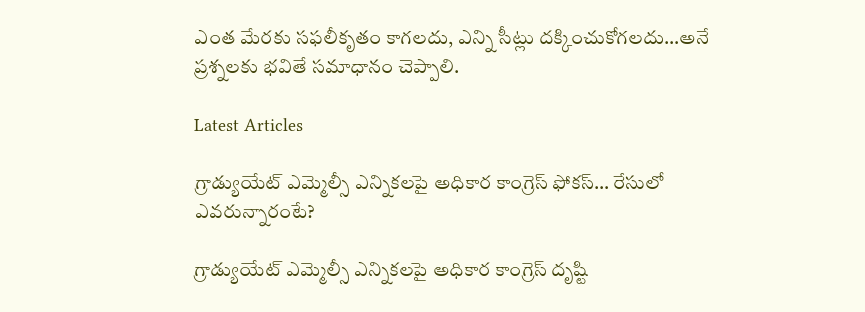ఎంత మేరకు సఫలీకృతం కాగలదు, ఎన్ని సీట్లు దక్కించుకోగలదు…అనే ప్రశ్నలకు భవితే సమాధానం చెప్పాలి.

Latest Articles

గ్రాడ్యుయేట్ ఎమ్మెల్సీ ఎన్నికలపై అధికార కాంగ్రెస్ ఫోకస్… రేసులో ఎవరున్నారంటే?

గ్రాడ్యుయేట్ ఎమ్మెల్సీ ఎన్నికలపై అధికార కాంగ్రెస్ దృష్టి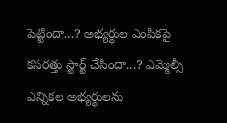పెట్టిందా...? అభ్యర్థుల ఎంపికపై కసరత్తు స్టార్ట్ చేసిందా...? ఎమ్మెల్సీ ఎన్నికల అభ్యర్థులను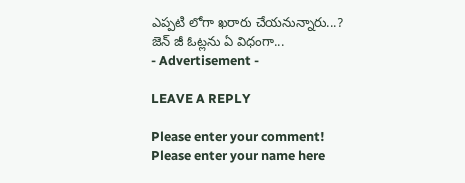ఎప్పటి లోగా ఖరారు చేయనున్నారు...? జెన్ జీ ఓట్లను ఏ విధంగా...
- Advertisement -

LEAVE A REPLY

Please enter your comment!
Please enter your name here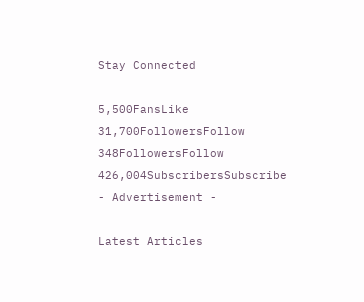Stay Connected

5,500FansLike
31,700FollowersFollow
348FollowersFollow
426,004SubscribersSubscribe
- Advertisement -

Latest Articles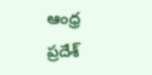ఆంధ్ర ప్రదేశ్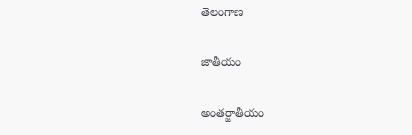తెలంగాణ

జాతీయం

అంతర్జాతీయం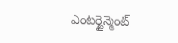ఎంటర్టైన్మెంట్